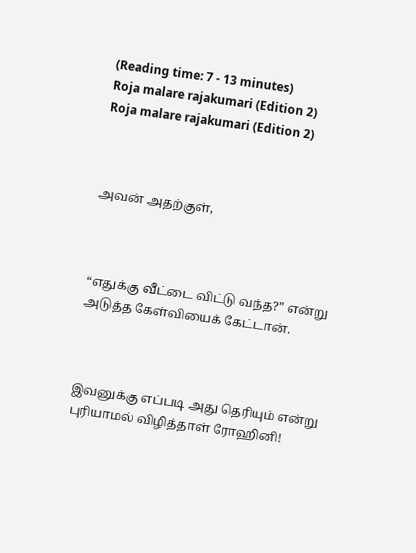(Reading time: 7 - 13 minutes)
Roja malare rajakumari (Edition 2)
Roja malare rajakumari (Edition 2)



அவன் அதற்குள்,



“எதுக்கு வீட்டை விட்டு வந்த?” என்று அடுத்த கேள்வியைக் கேட்டான்.



இவனுக்கு எப்படி அது தெரியும் என்று புரியாமல் விழித்தாள் ரோஹினி!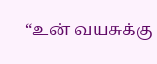“உன் வயசுக்கு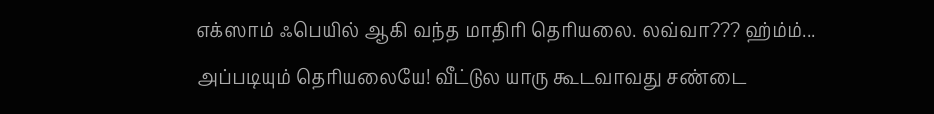எக்ஸாம் ஃபெயில் ஆகி வந்த மாதிரி தெரியலை. லவ்வா??? ஹ்ம்ம்... அப்படியும் தெரியலையே! வீட்டுல யாரு கூடவாவது சண்டை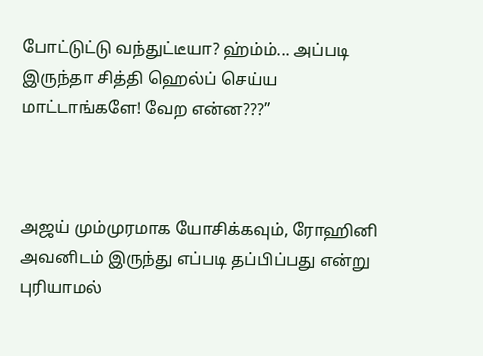போட்டுட்டு வந்துட்டீயா? ஹ்ம்ம்... அப்படி இருந்தா சித்தி ஹெல்ப் செய்ய மாட்டாங்களே! வேற என்ன???”



அஜய் மும்முரமாக யோசிக்கவும், ரோஹினி அவனிடம் இருந்து எப்படி தப்பிப்பது என்று புரியாமல்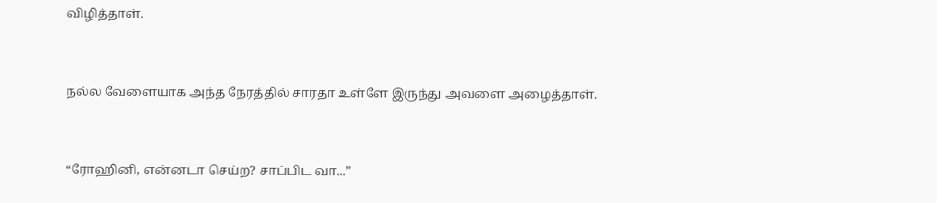விழித்தாள்.



நல்ல வேளையாக அந்த நேரத்தில் சாரதா உள்ளே இருந்து அவளை அழைத்தாள்.



“ரோஹினி, என்னடா செய்ற? சாப்பிட வா...”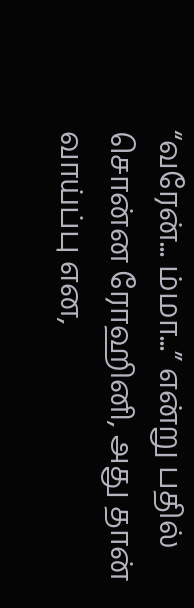“வரேன்... ம்மா...” என்று பதில் சொன்ன ரோஹினி, அது தான் வாய்ப்பு என,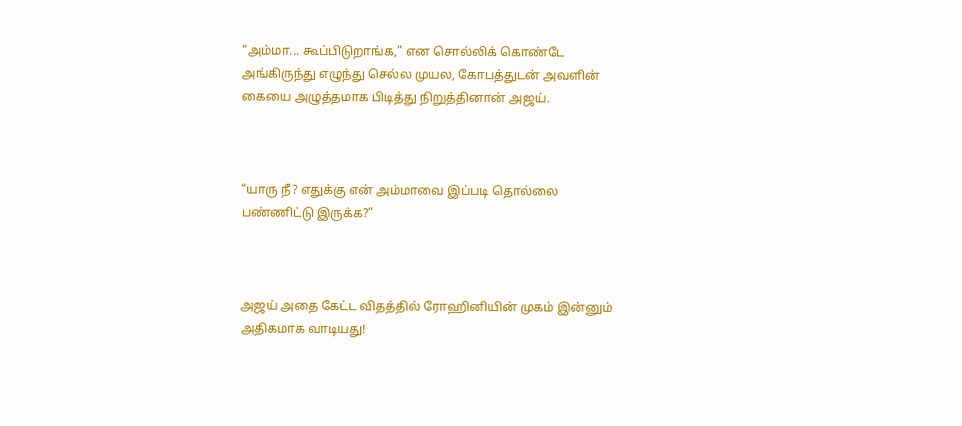“அம்மா... கூப்பிடுறாங்க,” என சொல்லிக் கொண்டே அங்கிருந்து எழுந்து செல்ல முயல, கோபத்துடன் அவளின் கையை அழுத்தமாக பிடித்து நிறுத்தினான் அஜய்.



“யாரு நீ? எதுக்கு என் அம்மாவை இப்படி தொல்லை பண்ணிட்டு இருக்க?”



அஜய் அதை கேட்ட விதத்தில் ரோஹினியின் முகம் இன்னும் அதிகமாக வாடியது!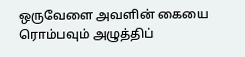ஒருவேளை அவளின் கையை ரொம்பவும் அழுத்திப்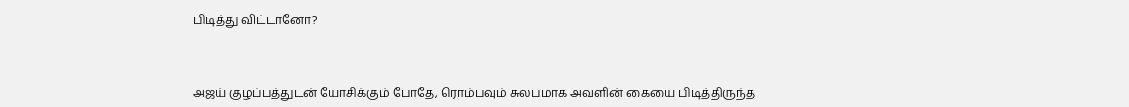பிடித்து விட்டானோ?



அஜய் குழப்பத்துடன் யோசிக்கும் போதே, ரொம்பவும் சுலபமாக அவளின் கையை பிடித்திருந்த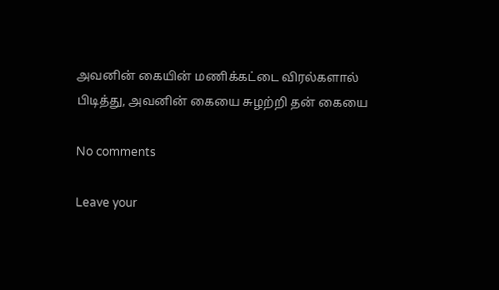அவனின் கையின் மணிக்கட்டை விரல்களால் பிடித்து, அவனின் கையை சுழற்றி தன் கையை

No comments

Leave your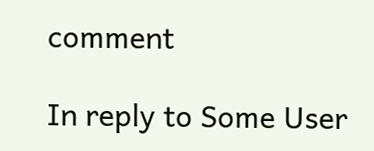comment

In reply to Some User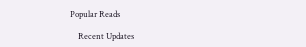Popular Reads

    Recent Updates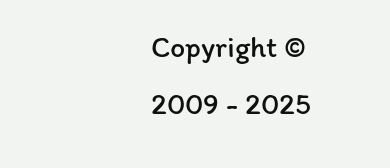Copyright © 2009 - 2025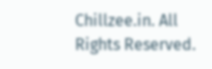Chillzee.in. All Rights Reserved.